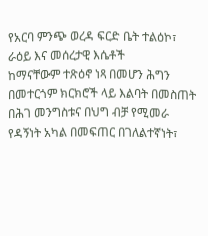የአርባ ምንጭ ወረዳ ፍርድ ቤት ተልዕኮ፣ ራዕይ እና መሰረታዊ እሴቶች
ከማናቸውም ተጽዕኖ ነጻ በመሆን ሕግን በመተርጎም ክርክሮች ላይ እልባት በመስጠት በሕገ መንግስቱና በህግ ብቻ የሚመራ የዳኝነት አካል በመፍጠር በገለልተኛነት፣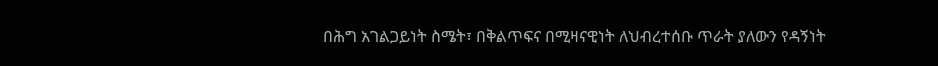በሕግ አገልጋይነት ስሜት፣ በቅልጥፍና በሚዛናዊነት ለህብረተሰቡ ጥራት ያለውን የዳኝነት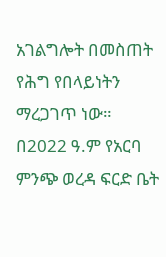አገልግሎት በመስጠት የሕግ የበላይነትን ማረጋገጥ ነው።
በ2022 ዓ.ም የአርባ ምንጭ ወረዳ ፍርድ ቤት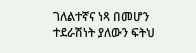ገለልተኛና ነጻ በመሆን ተደራሽነት ያለውን ፍትህ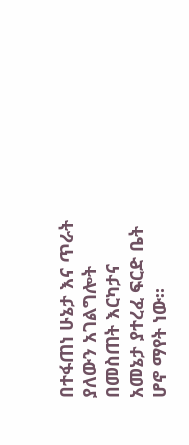በተፋጠነ ሁኔታ እና ጥራት ያለውን አገልግሎት በመስጠት እርካታና አመኔታ ያተረፈ ፍርድ ቤት ሆኖ ማየት ነው።